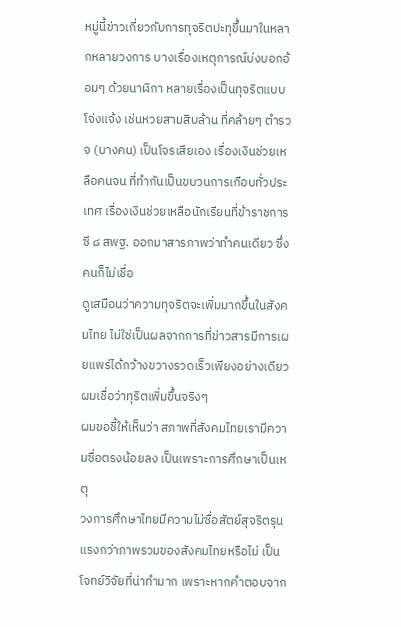หมู่นี้ข่าวเกี่ยวกับการทุจริตปะทุขึ้นมาในหลากหลายวงการ บางเรื่องเหตุการณ์บ่งบอกอ้อมๆ ด้วยนาฬิกา หลายเรื่องเป็นทุจริตแบบโจ่งแจ้ง เช่นหวยสามสิบล้าน ที่คล้ายๆ ตำรวจ (บางคน) เป็นโจรเสียเอง เรื่องเงินช่วยเหลือคนจน ที่ทำกันเป็นขบวนการเกือบทั่วประเทศ เรื่องเงินช่วยเหลือนักเรียนที่ข้าราชการ ซี ๘ สพฐ. ออกมาสารภาพว่าทำคนเดียว ซึ่งคนก็ไม่เชื่อ
ดูเสมือนว่าความทุจริตจะเพิ่มมากขึ้นในสังคมไทย ไม่ใช่เป็นผลจากการที่ข่าวสารมีการเผยแพร่ได้กว้างขวางรวดเร็วเพียงอย่างเดียว ผมเชื่อว่าทุริตเพิ่มขึ้นจริงๆ
ผมขอชี้ให้เห็นว่า สภาพที่สังคมไทยเรามีความซื่อตรงน้อยลง เป็นเพราะการศึกษาเป็นเหตุ
วงการศึกษาไทยมีความไม่ซื่อสัตย์สุจริตรุนแรงกว่าภาพรวมของสังคมไทยหรือไม่ เป็นโจทย์วิจัยที่น่าทำมาก เพราะหากคำตอบจาก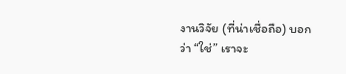งานวิจัย (ที่น่าเชื่อถือ) บอกว่า “ใช่” เราจะ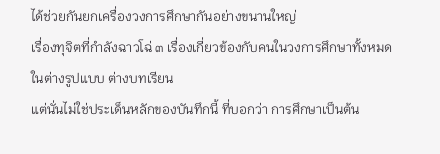ได้ช่วยกันยกเครื่องวงการศึกษากันอย่างขนานใหญ่
เรื่องทุจิตที่กำลังฉาวโฉ่ ๓ เรื่องเกี่ยวข้องกับคนในวงการศึกษาทั้งหมด ในต่างรูปแบบ ต่างบทเรียน
แต่นั่นไม่ใช่ประเด็นหลักของบันทึกนี้ ที่บอกว่า การศึกษาเป็นต้น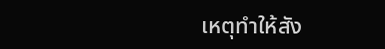เหตุทำให้สัง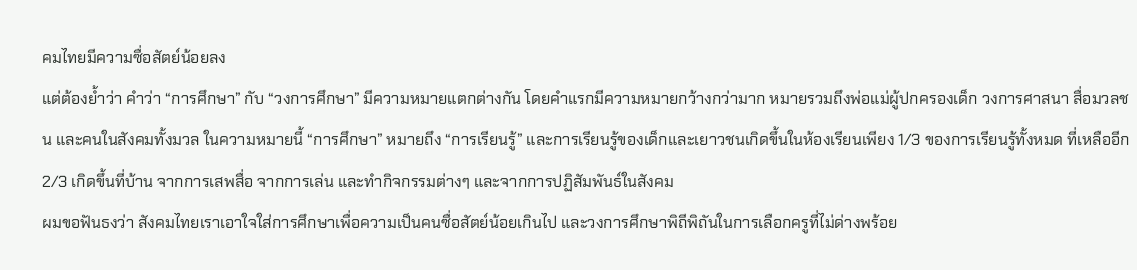คมไทยมีความซื่อสัตย์น้อยลง
แต่ต้องย้ำว่า คำว่า “การศึกษา” กับ “วงการศึกษา” มีความหมายแตกต่างกัน โดยคำแรกมีความหมายกว้างกว่ามาก หมายรวมถึงพ่อแม่ผู้ปกครองเด็ก วงการศาสนา สื่อมวลชน และคนในสังคมทั้งมวล ในความหมายนี้ “การศึกษา” หมายถึง “การเรียนรู้” และการเรียนรู้ของเด็กและเยาวชนเกิดขึ้นในห้องเรียนเพียง 1/3 ของการเรียนรู้ทั้งหมด ที่เหลืออีก 2/3 เกิดขึ้นที่บ้าน จากการเสพสื่อ จากการเล่น และทำกิจกรรมต่างๆ และจากการปฏิสัมพันธ์ในสังคม
ผมขอฟันธงว่า สังคมไทยเราเอาใจใส่การศึกษาเพื่อความเป็นคนซื่อสัตย์น้อยเกินไป และวงการศึกษาพิถีพิถันในการเลือกครูที่ไม่ด่างพร้อย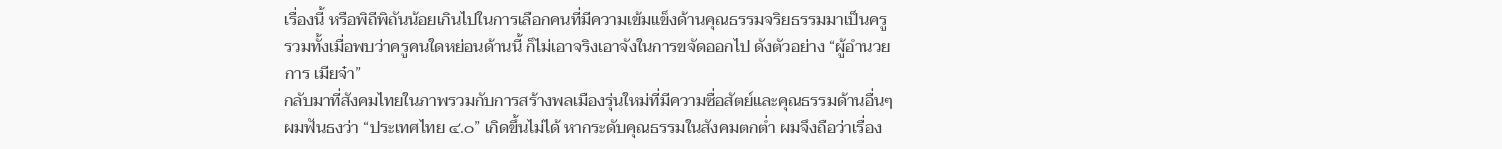เรื่องนี้ หรือพิถีพิถันน้อยเกินไปในการเลือกคนที่มีความเข้มแข็งด้านคุณธรรมจริยธรรมมาเป็นครู รวมทั้งเมื่อพบว่าครูคนใดหย่อนด้านนี้ ก็ไม่เอาจริงเอาจังในการขจัดออกไป ดังตัวอย่าง “ผู้อำนวยการ เมียจ๋า”
กลับมาที่สังคมไทยในภาพรวมกับการสร้างพลเมืองรุ่นใหม่ที่มีความซื่อสัตย์และคุณธรรมด้านอื่นๆ ผมฟันธงว่า “ประเทศไทย ๔.๐” เกิดขึ้นไม่ได้ หากระดับคุณธรรมในสังคมตกต่ำ ผมจึงถือว่าเรื่อง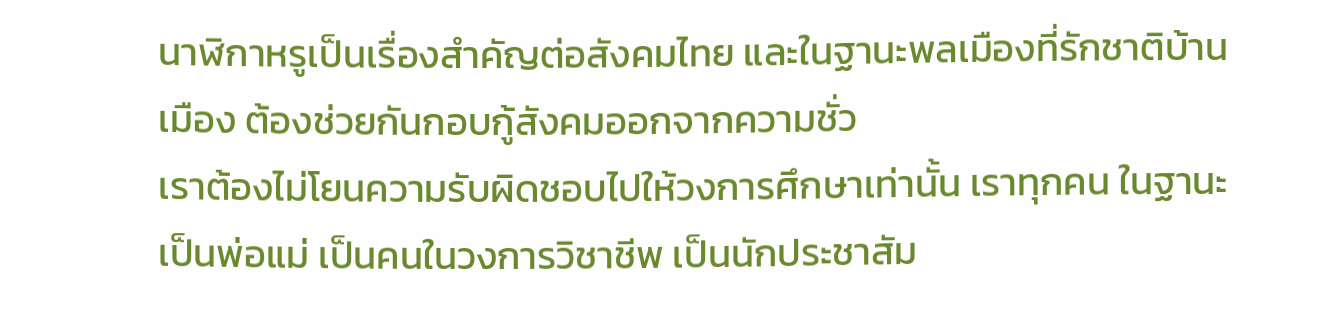นาฬิกาหรูเป็นเรื่องสำคัญต่อสังคมไทย และในฐานะพลเมืองที่รักชาติบ้านเมือง ต้องช่วยกันกอบกู้สังคมออกจากความชั่ว
เราต้องไม่โยนความรับผิดชอบไปให้วงการศึกษาเท่านั้น เราทุกคน ในฐานะเป็นพ่อแม่ เป็นคนในวงการวิชาชีพ เป็นนักประชาสัม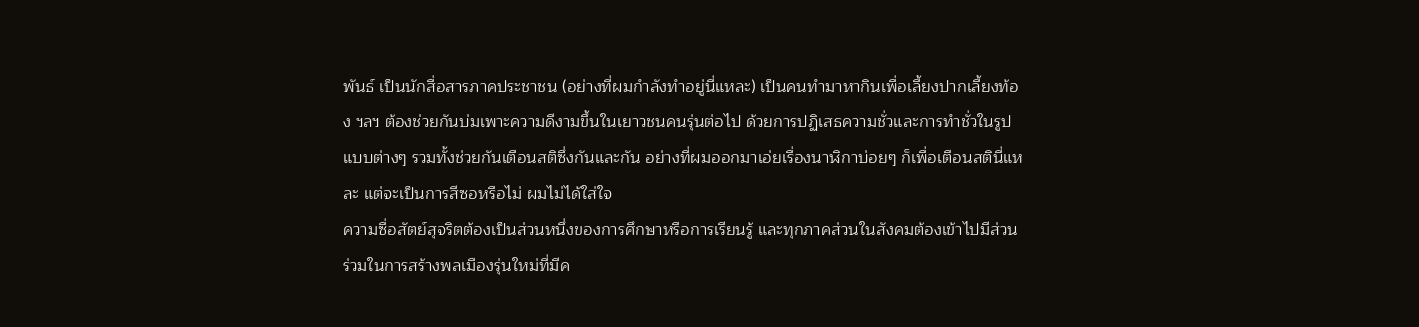พันธ์ เป็นนักสื่อสารภาคประชาชน (อย่างที่ผมกำลังทำอยู่นี่แหละ) เป็นคนทำมาหากินเพื่อเลี้ยงปากเลี้ยงท้อง ฯลฯ ต้องช่วยกันบ่มเพาะความดีงามขึ้นในเยาวชนคนรุ่นต่อไป ด้วยการปฏิเสธความชั่วและการทำชั่วในรูปแบบต่างๆ รวมทั้งช่วยกันเตือนสติซึ่งกันและกัน อย่างที่ผมออกมาเอ่ยเรื่องนาฬิกาบ่อยๆ ก็เพื่อเตือนสตินี่แหละ แต่จะเป็นการสีซอหรือไม่ ผมไม่ได้ใส่ใจ
ความซื่อสัตย์สุจริตต้องเป็นส่วนหนึ่งของการศึกษาหรือการเรียนรู้ และทุกภาคส่วนในสังคมต้องเข้าไปมีส่วนร่วมในการสร้างพลเมืองรุ่นใหม่ที่มีค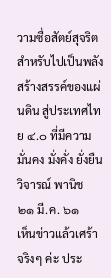วามซื่อสัตย์สุจริตสำหรับไปเป็นพลังสร้างสรรค์ของแผ่นดิน สู่ประเทศไทย ๔.๐ ที่มีความมั่นคง มั่งคั่ง ยั่งยืน
วิจารณ์ พานิช
๒๑ มี.ค. ๖๑
เห็นข่าวแล้วเศร้าจริงๆ ค่ะ ประ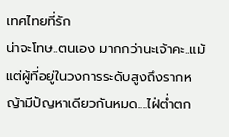เทศไทยที่รัก
น่าจะโทษ..ตนเอง มากกว่านะเจ้าคะ..แม้แต่ผู้ที่อยู่ในวงการระดับสูงถึงรากหญ้ามีปัญหาเดียวกันหมด....ไฝ่ต่ำตก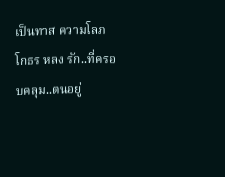เป็นทาส ความโลภ โกธร หลง รัก..ที่ครอบคลุม..ตนอยู่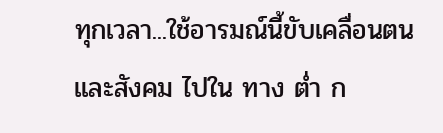ทุกเวลา...ใช้อารมณ์นี้ขับเคลื่อนตนและสังคม ไปใน ทาง ต่ำ ก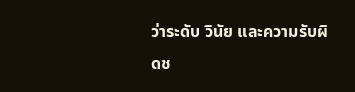ว่าระดับ วินัย และความรับผิดช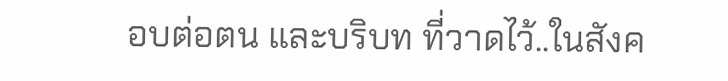อบต่อตน และบริบท ที่วาดไว้..ในสังค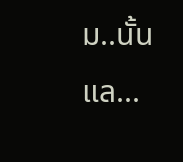ม..นั้นแล...